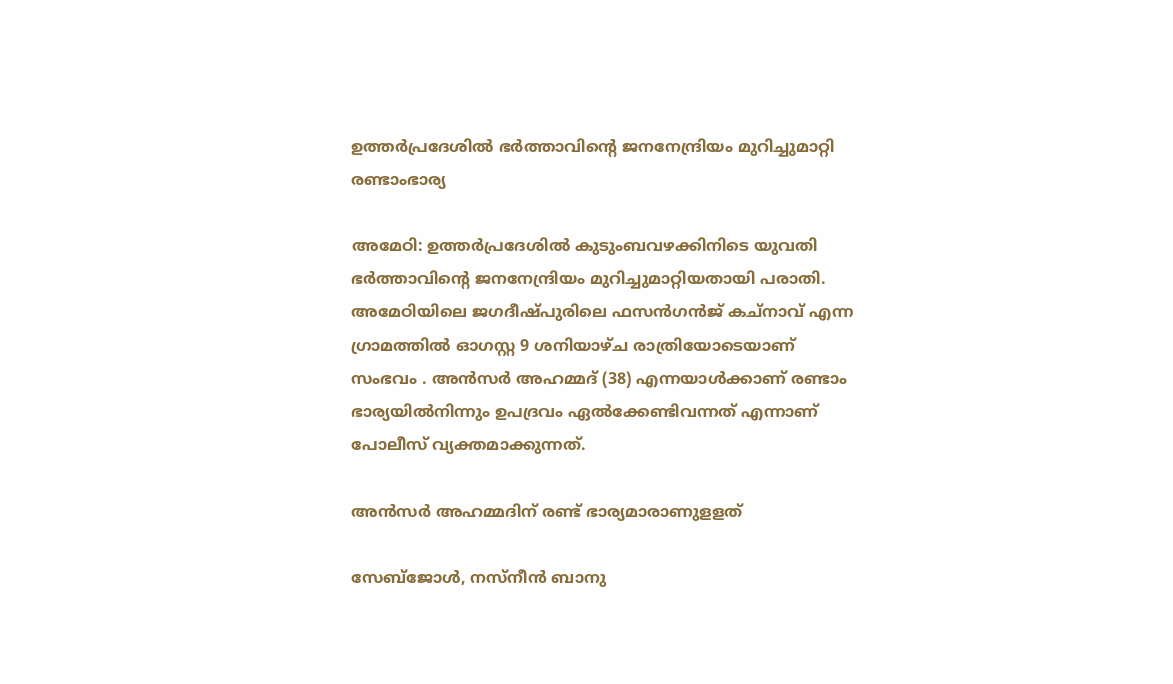ഉത്തര്‍പ്രദേശില്‍ ഭർത്താവിന്റെ ജനനേന്ദ്രിയം മുറിച്ചുമാറ്റി രണ്ടാംഭാര്യ

അമേഠി: ഉത്തര്‍പ്രദേശില്‍ കുടുംബവഴക്കിനിടെ യുവതി ഭര്‍ത്താവിന്റെ ജനനേന്ദ്രിയം മുറിച്ചുമാറ്റിയതായി പരാതി. അമേഠിയിലെ ജഗദീഷ്പുരിലെ ഫസന്‍ഗന്‍ജ് കച്‌നാവ് എന്ന ഗ്രാമത്തില്‍ ഓഗസ്റ്റ 9 ശനിയാഴ്ച രാത്രിയോടെയാണ് സംഭവം . അന്‍സര്‍ അഹമ്മദ് (38) എന്നയാള്‍ക്കാണ് രണ്ടാം ഭാര്യയില്‍നിന്നും ഉപദ്രവം ഏല്‍ക്കേണ്ടിവന്നത് എന്നാണ് പോലീസ് വ്യക്തമാക്കുന്നത്.

അന്‍സര്‍ അഹമ്മദിന് രണ്ട് ഭാര്യമാരാണുളളത്

സേബ്‌ജോള്‍, നസ്നീന്‍ ബാനു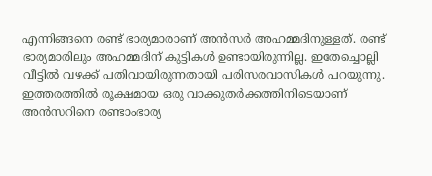എന്നിങ്ങനെ രണ്ട് ഭാര്യമാരാണ് അന്‍സര്‍ അഹമ്മദിനുള്ളത്. രണ്ട് ഭാര്യമാരിലും അഹമ്മദിന് കുട്ടികള്‍ ഉണ്ടായിരുന്നില്ല. ഇതേച്ചൊല്ലി വീട്ടില്‍ വഴക്ക് പതിവായിരുന്നതായി പരിസരവാസികള്‍ പറയുന്നു. ഇത്തരത്തില്‍ രൂക്ഷമായ ഒരു വാക്കുതര്‍ക്കത്തിനിടെയാണ് അന്‍സറിനെ രണ്ടാംഭാര്യ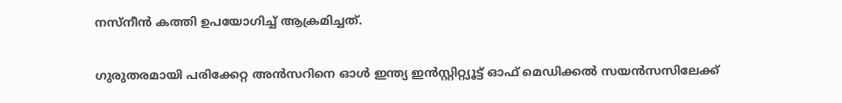നസ്‌നീന്‍ കത്തി ഉപയോഗിച്ച് ആക്രമിച്ചത്.

ഗുരുതരമായി പരിക്കേറ്റ അന്‍സറിനെ ഓള്‍ ഇന്ത്യ ഇന്‍സ്റ്റിറ്റ്യൂട്ട് ഓഫ് മെഡിക്കല്‍ സയന്‍സസിലേക്ക്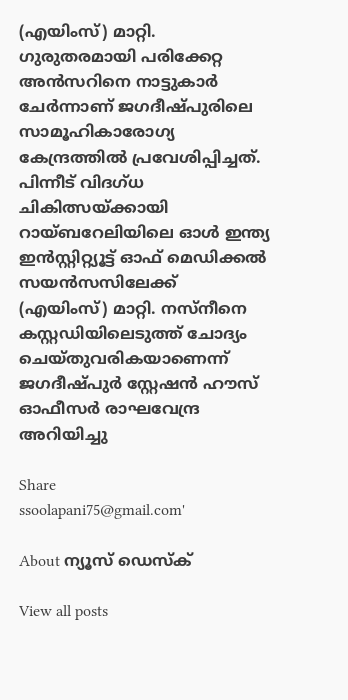(എയിംസ്) മാറ്റി.
ഗുരുതരമായി പരിക്കേറ്റ അന്‍സറിനെ നാട്ടുകാര്‍ ചേര്‍ന്നാണ് ജഗദീഷ്പുരിലെ സാമൂഹികാരോഗ്യ കേന്ദ്രത്തില്‍ പ്രവേശിപ്പിച്ചത്. പിന്നീട് വിദഗ്ധ ചികിത്സയ്ക്കായി റായ്ബറേലിയിലെ ഓള്‍ ഇന്ത്യ ഇന്‍സ്റ്റിറ്റ്യൂട്ട് ഓഫ് മെഡിക്കല്‍ സയന്‍സസിലേക്ക് (എയിംസ്) മാറ്റി. നസ്നീനെ കസ്റ്റഡിയിലെടുത്ത് ചോദ്യം ചെയ്തുവരികയാണെന്ന് ജഗദീഷ്പുര്‍ സ്റ്റേഷന്‍ ഹൗസ് ഓഫീസര്‍ രാഘവേന്ദ്ര അറിയിച്ചു

Share
ssoolapani75@gmail.com'

About ന്യൂസ് ഡെസ്ക്

View all posts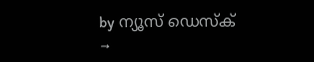by ന്യൂസ് ഡെസ്ക് →